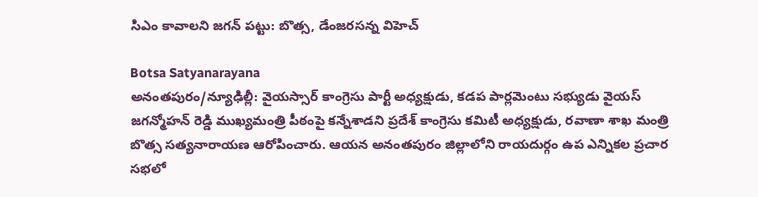సిఎం కావాలని జగన్ పట్టు: బొత్స, డేంజరసన్న విహెచ్

Botsa Satyanarayana
అనంతపురం/న్యూఢిల్లీ: వైయస్సార్ కాంగ్రెసు పార్టీ అధ్యక్షుడు, కడప పార్లమెంటు సభ్యుడు వైయస్ జగన్మోహన్ రెడ్డి ముఖ్యమంత్రి పీఠంపై కన్నేశాడని ప్రదేశ్ కాంగ్రెసు కమిటీ అధ్యక్షుడు, రవాణా శాఖ మంత్రి బొత్స సత్యనారాయణ ఆరోపించారు. ఆయన అనంతపురం జిల్లాలోని రాయదుర్గం ఉప ఎన్నికల ప్రచార సభలో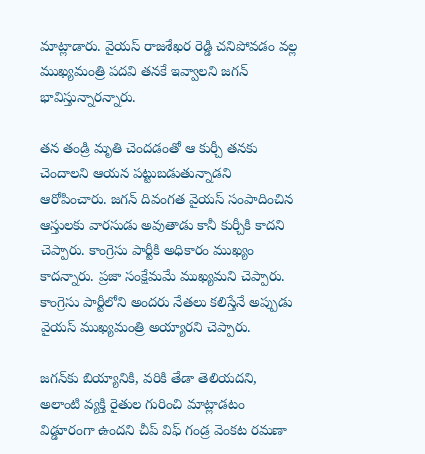మాట్లాడారు. వైయస్ రాజశేఖర రెడ్డి చనిపోవడం వల్ల ముఖ్యమంత్రి పదవి తనకే ఇవ్వాలని జగన్ భావిస్తున్నారన్నారు.

తన తండ్రి మృతి చెందడంతో ఆ కుర్చీ తనకు చెందాలని ఆయన పట్టుబడుతున్నాడని ఆరోపించారు. జగన్ దివంగత వైయస్ సంపాదించిన ఆస్తులకు వారసుడు అవుతాడు కానీ కుర్చీకి కాదని చెప్పారు. కాంగ్రెసు పార్టీకి అధికారం ముఖ్యం కాదన్నారు. ప్రజా సంక్షేమమే ముఖ్యమని చెప్పారు. కాంగ్రెసు పార్టీలోని అందరు నేతలు కలిస్తేనే అప్పుడు వైయస్ ముఖ్యమంత్రి అయ్యారని చెప్పారు.

జగన్‌కు బియ్యానికి, వరికి తేడా తెలియదని, అలాంటి వ్యక్తి రైతుల గురించి మాట్లాడటం విడ్డూరంగా ఉందని చీప్ విఫ్ గండ్ర వెంకట రమణా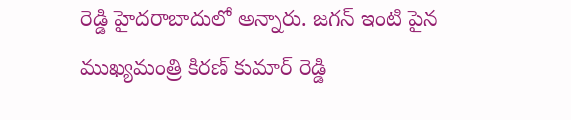రెడ్డి హైదరాబాదులో అన్నారు. జగన్ ఇంటి పైన ముఖ్యమంత్రి కిరణ్ కుమార్ రెడ్డి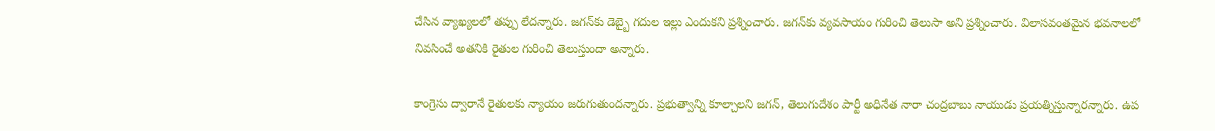చేసిన వ్యాఖ్యలలో తప్పు లేదన్నారు. జగన్‌కు డెబ్బై గదుల ఇల్లు ఎందుకని ప్రశ్నించారు. జగన్‌కు వ్యవసాయం గురించి తెలుసా అని ప్రశ్నించారు. విలాసవంతమైన భవనాలలో నివసించే అతనికి రైతుల గురించి తెలుస్తుందా అన్నారు.

కాంగ్రెసు ద్వారానే రైతులకు న్యాయం జరుగుతుందన్నారు. ప్రభుత్వాన్ని కూల్చాలని జగన్, తెలుగుదేశం పార్టీ అధినేత నారా చంద్రబాబు నాయుడు ప్రయత్నిస్తున్నారన్నారు. ఉప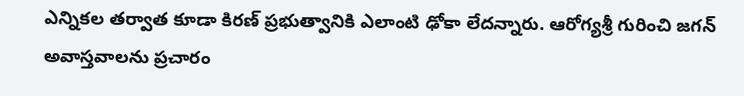ఎన్నికల తర్వాత కూడా కిరణ్ ప్రభుత్వానికి ఎలాంటి ఢోకా లేదన్నారు. ఆరోగ్యశ్రీ గురించి జగన్ అవాస్తవాలను ప్రచారం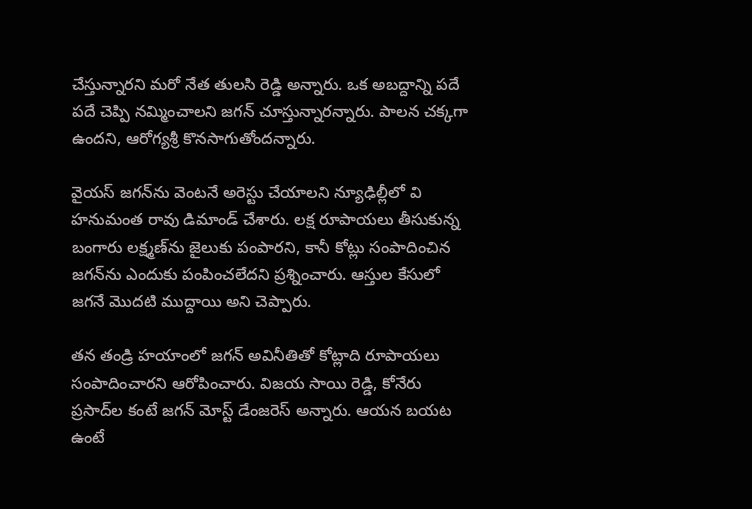చేస్తున్నారని మరో నేత తులసి రెడ్డి అన్నారు. ఒక అబద్దాన్ని పదే పదే చెప్పి నమ్మించాలని జగన్ చూస్తున్నారన్నారు. పాలన చక్కగా ఉందని, ఆరోగ్యశ్రీ కొనసాగుతోందన్నారు.

వైయస్ జగన్‌ను వెంటనే అరెస్టు చేయాలని న్యూఢిల్లీలో వి హనుమంత రావు డిమాండ్ చేశారు. లక్ష రూపాయలు తీసుకున్న బంగారు లక్ష్మణ్‌ను జైలుకు పంపారని, కానీ కోట్లు సంపాదించిన జగన్‌ను ఎందుకు పంపించలేదని ప్రశ్నించారు. ఆస్తుల కేసులో జగనే మొదటి ముద్దాయి అని చెప్పారు.

తన తండ్రి హయాంలో జగన్ అవినీతితో కోట్లాది రూపాయలు సంపాదించారని ఆరోపించారు. విజయ సాయి రెడ్డి, కోనేరు ప్రసాద్‌ల కంటే జగన్ మోస్ట్ డేంజరెస్ అన్నారు. ఆయన బయట ఉంటే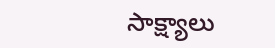సాక్ష్యాలు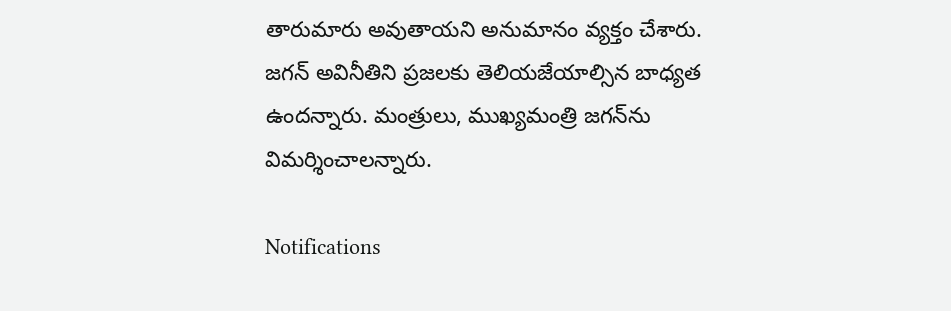తారుమారు అవుతాయని అనుమానం వ్యక్తం చేశారు. జగన్ అవినీతిని ప్రజలకు తెలియజేయాల్సిన బాధ్యత ఉందన్నారు. మంత్రులు, ముఖ్యమంత్రి జగన్‌ను విమర్శించాలన్నారు.

Notifications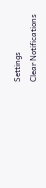Settings
Clear Notifications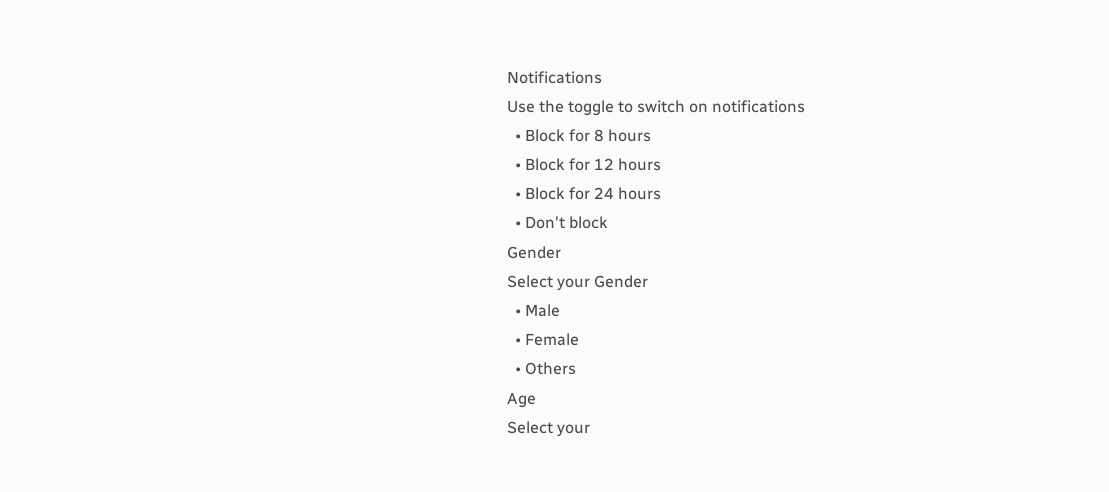Notifications
Use the toggle to switch on notifications
  • Block for 8 hours
  • Block for 12 hours
  • Block for 24 hours
  • Don't block
Gender
Select your Gender
  • Male
  • Female
  • Others
Age
Select your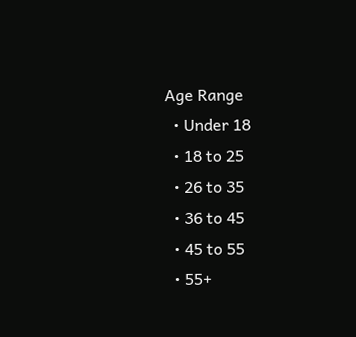Age Range
  • Under 18
  • 18 to 25
  • 26 to 35
  • 36 to 45
  • 45 to 55
  • 55+